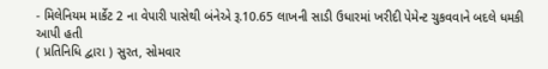- મિલેનિયમ માર્કેટ 2 ના વેપારી પાસેથી બંનેએ રૂ.10.65 લાખની સાડી ઉધારમાં ખરીદી પેમેન્ટ ચુકવવાને બદલે ધમકી આપી હતી
( પ્રતિનિધિ દ્વારા ) સુરત, સોમવાર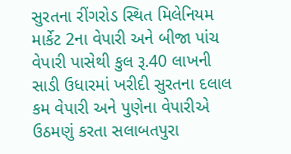સુરતના રીંગરોડ સ્થિત મિલેનિયમ માર્કેટ 2ના વેપારી અને બીજા પાંચ વેપારી પાસેથી કુલ રૂ.40 લાખની સાડી ઉધારમાં ખરીદી સુરતના દલાલ કમ વેપારી અને પુણેના વેપારીએ ઉઠમણું કરતા સલાબતપુરા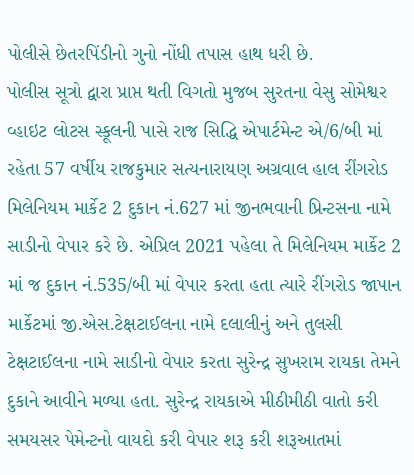પોલીસે છેતરપિંડીનો ગુનો નોંધી તપાસ હાથ ધરી છે.
પોલીસ સૂત્રો દ્વારા પ્રાપ્ત થતી વિગતો મુજબ સુરતના વેસુ સોમેશ્વર વ્હાઇટ લોટસ સ્કૂલની પાસે રાજ સિદ્ધિ એપાર્ટમેન્ટ એ/6/બી માં રહેતા 57 વર્ષીય રાજકુમાર સત્યનારાયણ અગ્રવાલ હાલ રીંગરોડ મિલેનિયમ માર્કેટ 2 દુકાન નં.627 માં જીનભવાની પ્રિન્ટસના નામે સાડીનો વેપાર કરે છે. એપ્રિલ 2021 પહેલા તે મિલેનિયમ માર્કેટ 2 માં જ દુકાન નં.535/બી માં વેપાર કરતા હતા ત્યારે રીંગરોડ જાપાન માર્કેટમાં જી.એસ.ટેક્ષટાઈલના નામે દલાલીનું અને તુલસી ટેક્ષટાઈલના નામે સાડીનો વેપાર કરતા સુરેન્દ્ર સુખરામ રાયકા તેમને દુકાને આવીને મળ્યા હતા. સુરેન્દ્ર રાયકાએ મીઠીમીઠી વાતો કરી સમયસર પેમેન્ટનો વાયદો કરી વેપાર શરૂ કરી શરૂઆતમાં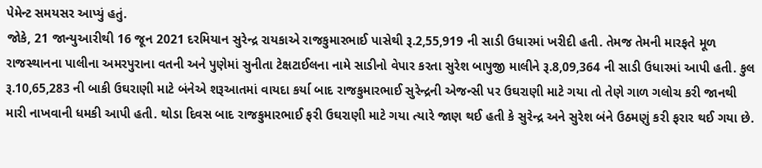પેમેન્ટ સમયસર આપ્યું હતું.
જોકે, 21 જાન્યુઆરીથી 16 જૂન 2021 દરમિયાન સુરેન્દ્ર રાયકાએ રાજકુમારભાઈ પાસેથી રૂ.2,55,919 ની સાડી ઉધારમાં ખરીદી હતી. તેમજ તેમની મારફતે મૂળ રાજસ્થાનના પાલીના અમરપુરાના વતની અને પુણેમાં સુનીતા ટેક્ષટાઈલના નામે સાડીનો વેપાર કરતા સુરેશ બાપુજી માલીને રૂ.8,09,364 ની સાડી ઉધારમાં આપી હતી. કુલ રૂ.10,65,283 ની બાકી ઉઘરાણી માટે બંનેએ શરૂઆતમાં વાયદા કર્યા બાદ રાજકુમારભાઈ સુરેન્દ્રની એજન્સી પર ઉઘરાણી માટે ગયા તો તેણે ગાળ ગલોચ કરી જાનથી મારી નાખવાની ધમકી આપી હતી. થોડા દિવસ બાદ રાજકુમારભાઈ ફરી ઉઘરાણી માટે ગયા ત્યારે જાણ થઈ હતી કે સુરેન્દ્ર અને સુરેશ બંને ઉઠમણું કરી ફરાર થઈ ગયા છે.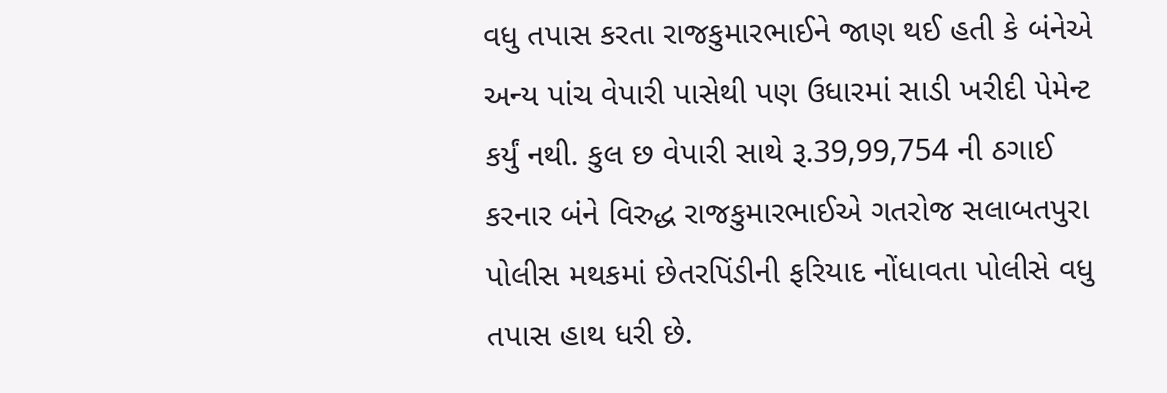વધુ તપાસ કરતા રાજકુમારભાઈને જાણ થઈ હતી કે બંનેએ અન્ય પાંચ વેપારી પાસેથી પણ ઉધારમાં સાડી ખરીદી પેમેન્ટ કર્યું નથી. કુલ છ વેપારી સાથે રૂ.39,99,754 ની ઠગાઈ કરનાર બંને વિરુદ્ધ રાજકુમારભાઈએ ગતરોજ સલાબતપુરા પોલીસ મથકમાં છેતરપિંડીની ફરિયાદ નોંધાવતા પોલીસે વધુ તપાસ હાથ ધરી છે.